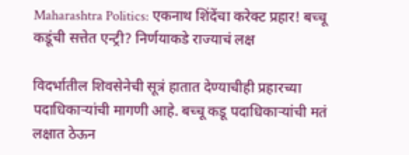Maharashtra Politics: एकनाथ शिंदेंचा करेक्ट प्रहार! बच्चू कडूंची सत्तेत एन्ट्री? निर्णयाकडे राज्याचं लक्ष

विदर्भातील शिवसेनेची सूत्रं हातात देण्याचीही प्रहारच्या पदाधिकाऱ्यांची मागणी आहे. बच्चू कडू पदाधिकाऱ्यांची मतं लक्षात ठेऊन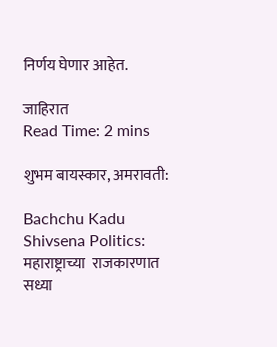निर्णय घेणार आहेत.

जाहिरात
Read Time: 2 mins

शुभम बायस्कार, अमरावती:

Bachchu Kadu Shivsena Politics:   महाराष्ट्राच्या  राजकारणात सध्या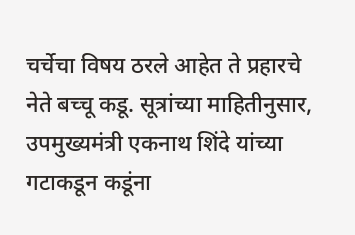चर्चेचा विषय ठरले आहेत ते प्रहारचे नेते बच्चू कडू. सूत्रांच्या माहितीनुसार, उपमुख्यमंत्री एकनाथ शिंदे यांच्या गटाकडून कडूंना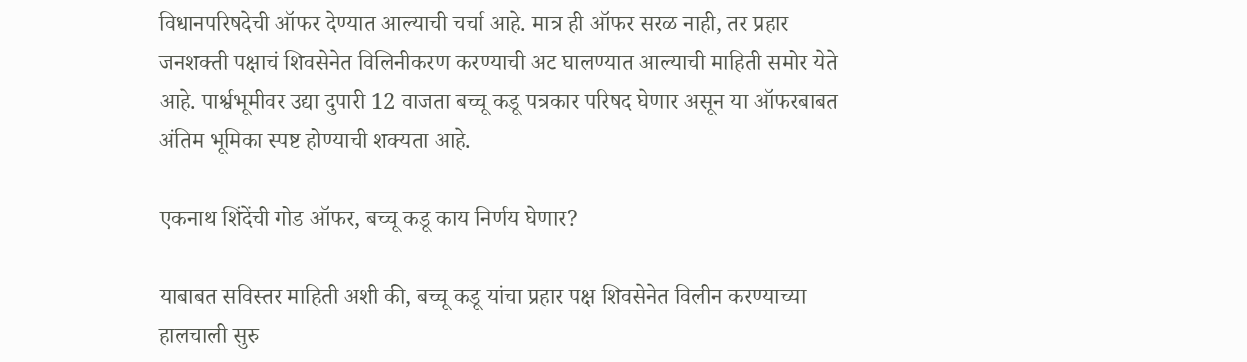विधानपरिषदेची ऑफर देण्यात आल्याची चर्चा आहे. मात्र ही ऑफर सरळ नाही, तर प्रहार जनशक्ती पक्षाचं शिवसेनेत विलिनीकरण करण्याची अट घालण्यात आल्याची माहिती समोर येते आहे. पार्श्वभूमीवर उद्या दुपारी 12 वाजता बच्चू कडू पत्रकार परिषद घेणार असून या ऑफरबाबत अंतिम भूमिका स्पष्ट होण्याची शक्यता आहे.

एकनाथ शिंदेंची गोड ऑफर, बच्चू कडू काय निर्णय घेणार?

याबाबत सविस्तर माहिती अशी की, बच्चू कडू यांचा प्रहार पक्ष शिवसेनेत विलीन करण्याच्या हालचाली सुरु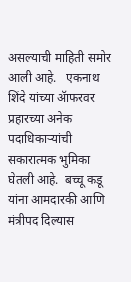असल्याची माहिती समोर आली आहे.   एकनाथ शिंदे यांच्या ॲाफरवर प्रहारच्या अनेक पदाधिकाऱ्यांची सकारात्मक भुमिका घेतली आहे.  बच्चू कडू यांना आमदारकी आणि मंत्रीपद दिल्यास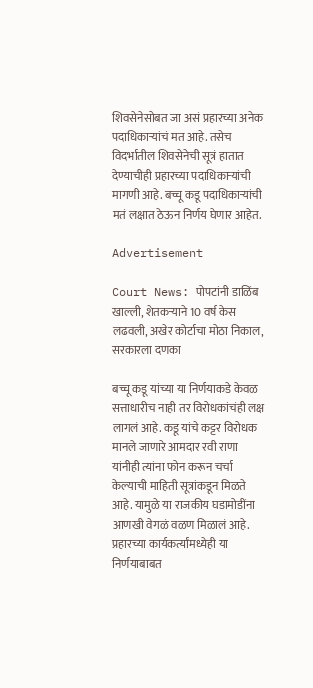शिवसेनेसोबत जा असं प्रहारच्या अनेक पदाधिकाऱ्यांचं मत आहे. तसेच विदर्भातील शिवसेनेची सूत्रं हातात देण्याचीही प्रहारच्या पदाधिकाऱ्यांची मागणी आहे. बच्चू कडू पदाधिकाऱ्यांची मतं लक्षात ठेऊन निर्णय घेणार आहेत.

Advertisement

Court News: पोपटांनी डाळिंब खाल्ली, शेतकऱ्याने 10 वर्ष केस लढवली, अखेर कोर्टाचा मोठा निकाल, सरकारला दणका

बच्चू कडू यांच्या या निर्णयाकडे केवळ सत्ताधारीच नाही तर विरोधकांचंही लक्ष लागलं आहे. कडू यांचे कट्टर विरोधक मानले जाणारे आमदार रवी राणा यांनीही त्यांना फोन करून चर्चा केल्याची माहिती सूत्रांकडून मिळते आहे. यामुळे या राजकीय घडामोडींना आणखी वेगळं वळण मिळालं आहे. प्रहारच्या कार्यकर्त्यांमध्येही या निर्णयाबाबत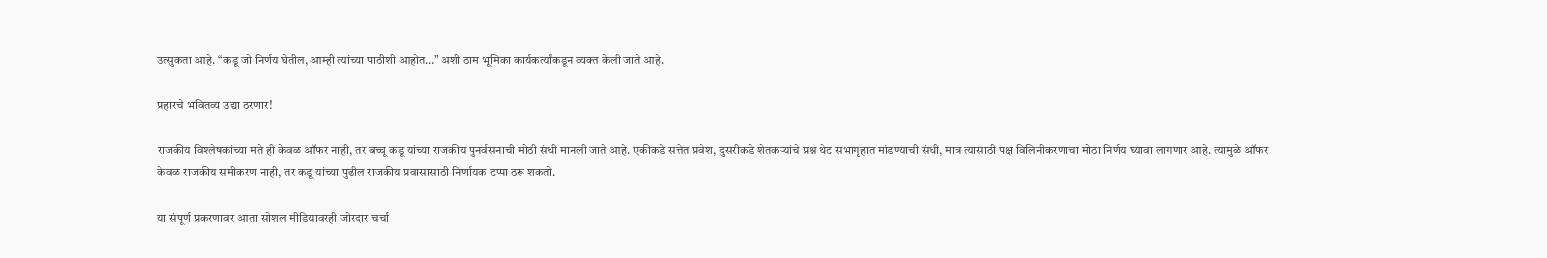उत्सुकता आहे. “कडू जो निर्णय घेतील, आम्ही त्यांच्या पाठीशी आहोत…” अशी ठाम भूमिका कार्यकर्त्यांकडून व्यक्त केली जाते आहे.

प्रहारचे भवितव्य उद्या ठरणार!

राजकीय विश्लेषकांच्या मते ही केवळ ऑफर नाही, तर बच्चू कडू यांच्या राजकीय पुनर्वसनाची मोठी संधी मानली जाते आहे. एकीकडे सत्तेत प्रवेश, दुसरीकडे शेतकऱ्यांचे प्रश्न थेट सभागृहात मांडण्याची संधी, मात्र त्यासाठी पक्ष विलिनीकरणाचा मोठा निर्णय घ्यावा लागणार आहे. त्यामुळे ऑफर केवळ राजकीय समीकरण नाही, तर कडू यांच्या पुढील राजकीय प्रवासासाठी निर्णायक टप्पा ठरू शकतो.

या संपूर्ण प्रकरणावर आता सोशल मीडियावरही जोरदार चर्चा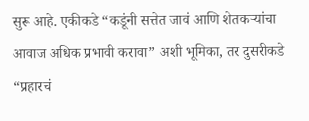सुरू आहे. एकीकडे “कडूंनी सत्तेत जावं आणि शेतकऱ्यांचा आवाज अधिक प्रभावी करावा” अशी भूमिका, तर दुसरीकडे “प्रहारचं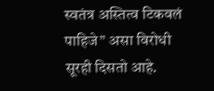स्वतंत्र अस्तित्व टिकवलं पाहिजे” असा विरोधी सूरही दिसतो आहे.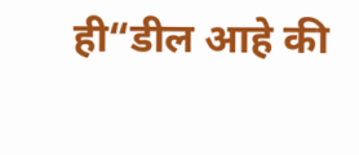ही“डील आहे की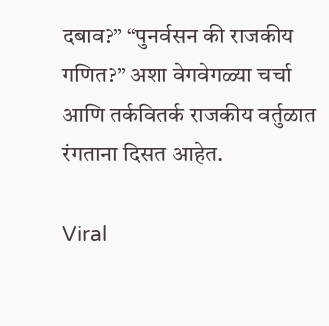दबाव?” “पुनर्वसन की राजकीय गणित?” अशा वेगवेगळ्या चर्चा आणि तर्कवितर्क राजकीय वर्तुळात रंगताना दिसत आहेत.

Viral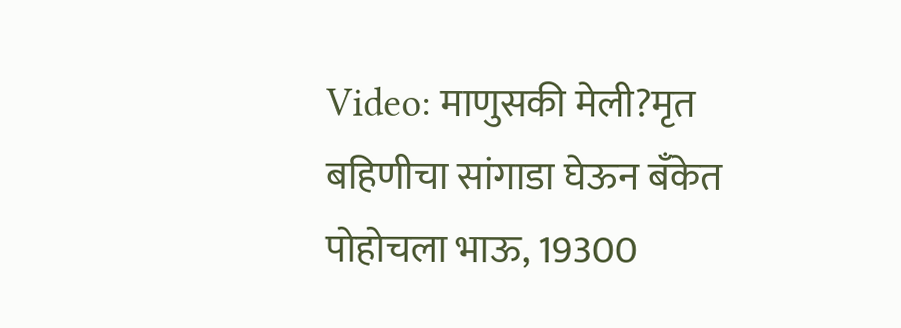Video: माणुसकी मेली?मृत बहिणीचा सांगाडा घेऊन बँकेत पोहोचला भाऊ, 19300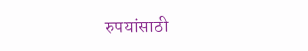रुपयांसाठी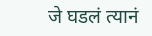जे घडलं त्यानं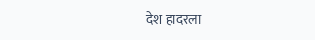देश हादरला